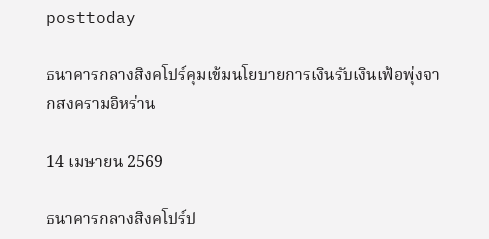posttoday

ธนาคารกลางสิงคโปร์คุมเข้มนโยบายการเงินรับเงินเฟ้อพุ่งจากสงครามอิหร่าน

14 เมษายน 2569

ธนาคารกลางสิงคโปร์ป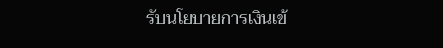รับนโยบายการเงินเข้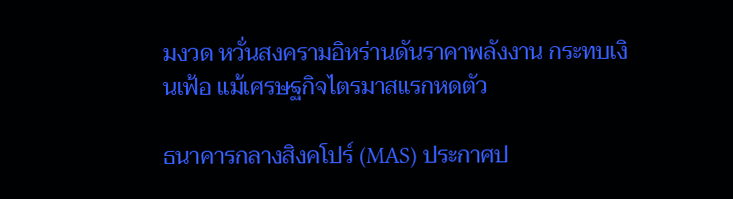มงวด หวั่นสงครามอิหร่านดันราคาพลังงาน กระทบเงินเฟ้อ แม้เศรษฐกิจไตรมาสแรกหดตัว

ธนาคารกลางสิงคโปร์ (MAS) ประกาศป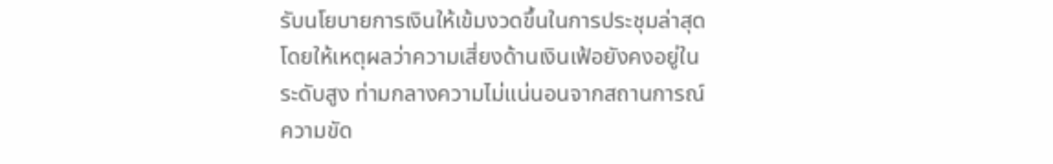รับนโยบายการเงินให้เข้มงวดขึ้นในการประชุมล่าสุด โดยให้เหตุผลว่าความเสี่ยงด้านเงินเฟ้อยังคงอยู่ในระดับสูง ท่ามกลางความไม่แน่นอนจากสถานการณ์ความขัด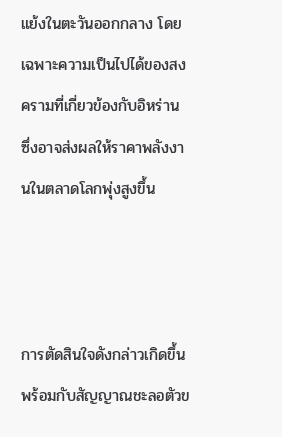แย้งในตะวันออกกลาง โดยเฉพาะความเป็นไปได้ของสงครามที่เกี่ยวข้องกับอิหร่าน ซึ่งอาจส่งผลให้ราคาพลังงานในตลาดโลกพุ่งสูงขึ้น



การตัดสินใจดังกล่าวเกิดขึ้นพร้อมกับสัญญาณชะลอตัวข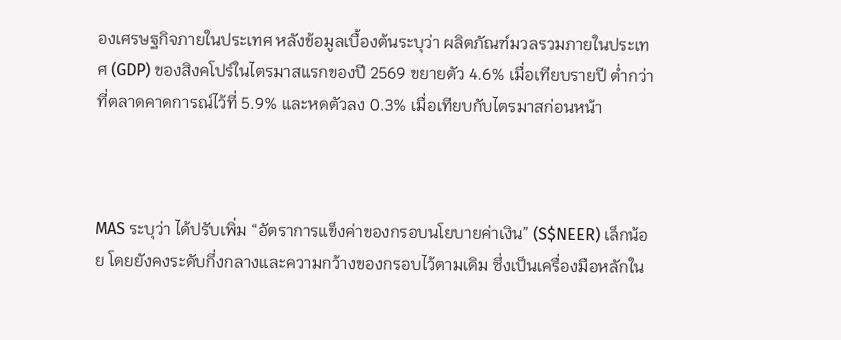องเศรษฐกิจภายในประเทศ หลังข้อมูลเบื้องต้นระบุว่า ผลิตภัณฑ์มวลรวมภายในประเทศ (GDP) ของสิงคโปร์ในไตรมาสแรกของปี 2569 ขยายตัว 4.6% เมื่อเทียบรายปี ต่ำกว่าที่ตลาดคาดการณ์ไว้ที่ 5.9% และหดตัวลง 0.3% เมื่อเทียบกับไตรมาสก่อนหน้า



MAS ระบุว่า ได้ปรับเพิ่ม “อัตราการแข็งค่าของกรอบนโยบายค่าเงิน” (S$NEER) เล็กน้อย โดยยังคงระดับกึ่งกลางและความกว้างของกรอบไว้ตามเดิม ซึ่งเป็นเครื่องมือหลักใน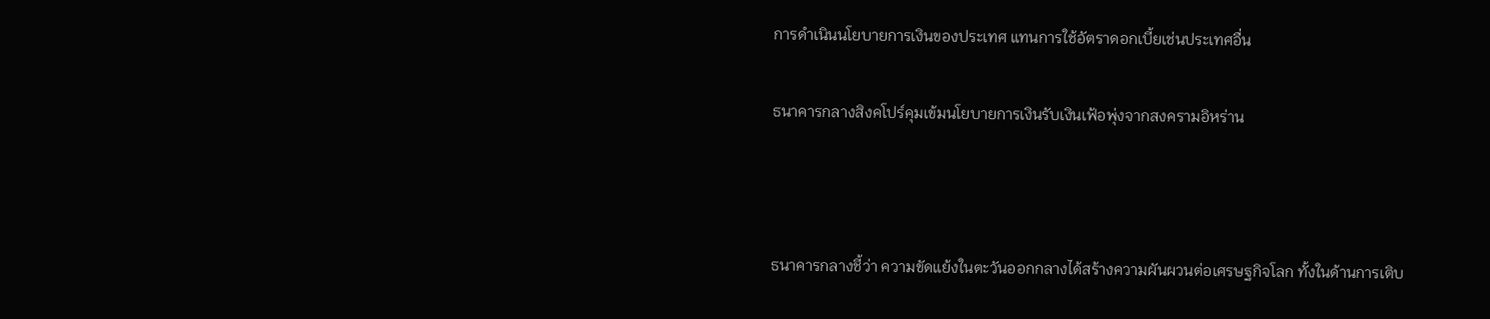การดำเนินนโยบายการเงินของประเทศ แทนการใช้อัตราดอกเบี้ยเช่นประเทศอื่น

ธนาคารกลางสิงคโปร์คุมเข้มนโยบายการเงินรับเงินเฟ้อพุ่งจากสงครามอิหร่าน



ธนาคารกลางชี้ว่า ความขัดแย้งในตะวันออกกลางได้สร้างความผันผวนต่อเศรษฐกิจโลก ทั้งในด้านการเติบ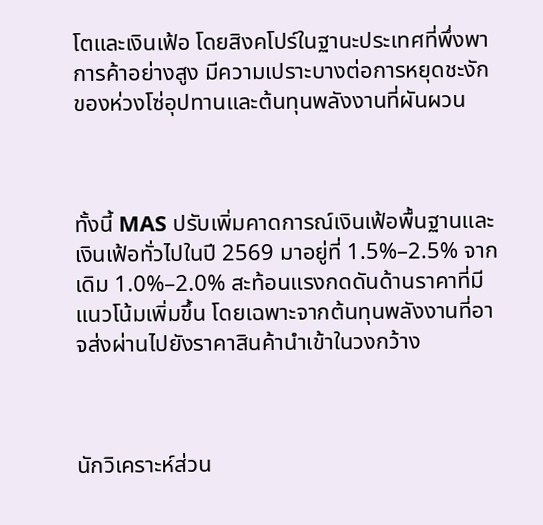โตและเงินเฟ้อ โดยสิงคโปร์ในฐานะประเทศที่พึ่งพาการค้าอย่างสูง มีความเปราะบางต่อการหยุดชะงักของห่วงโซ่อุปทานและต้นทุนพลังงานที่ผันผวน



ทั้งนี้ MAS ปรับเพิ่มคาดการณ์เงินเฟ้อพื้นฐานและเงินเฟ้อทั่วไปในปี 2569 มาอยู่ที่ 1.5%–2.5% จากเดิม 1.0%–2.0% สะท้อนแรงกดดันด้านราคาที่มีแนวโน้มเพิ่มขึ้น โดยเฉพาะจากต้นทุนพลังงานที่อาจส่งผ่านไปยังราคาสินค้านำเข้าในวงกว้าง



นักวิเคราะห์ส่วน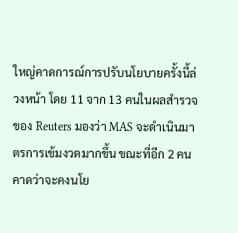ใหญ่คาดการณ์การปรับนโยบายครั้งนี้ล่วงหน้า โดย 11 จาก 13 คนในผลสำรวจของ Reuters มองว่า MAS จะดำเนินมาตรการเข้มงวดมากขึ้น ขณะที่อีก 2 คนคาดว่าจะคงนโย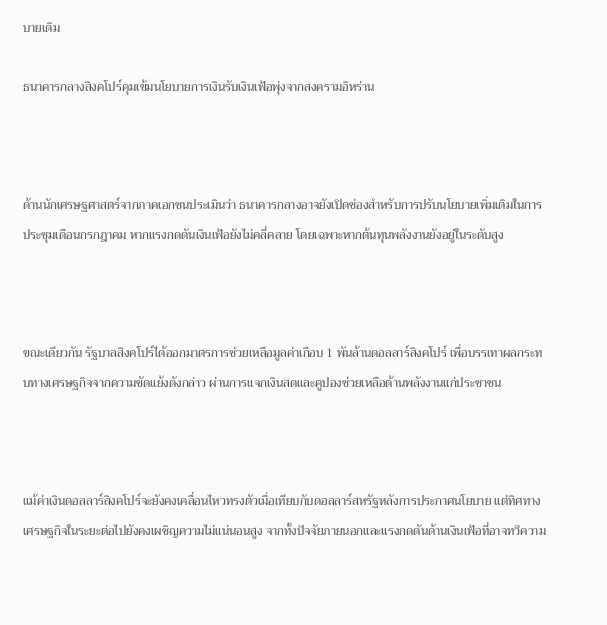บายเดิม

ธนาคารกลางสิงคโปร์คุมเข้มนโยบายการเงินรับเงินเฟ้อพุ่งจากสงครามอิหร่าน



ด้านนักเศรษฐศาสตร์จากภาคเอกชนประเมินว่า ธนาคารกลางอาจยังเปิดช่องสำหรับการปรับนโยบายเพิ่มเติมในการประชุมเดือนกรกฎาคม หากแรงกดดันเงินเฟ้อยังไม่คลี่คลาย โดยเฉพาะหากต้นทุนพลังงานยังอยู่ในระดับสูง



ขณะเดียวกัน รัฐบาลสิงคโปร์ได้ออกมาตรการช่วยเหลือมูลค่าเกือบ 1 พันล้านดอลลาร์สิงคโปร์ เพื่อบรรเทาผลกระทบทางเศรษฐกิจจากความขัดแย้งดังกล่าว ผ่านการแจกเงินสดและคูปองช่วยเหลือด้านพลังงานแก่ประชาชน



แม้ค่าเงินดอลลาร์สิงคโปร์จะยังคงเคลื่อนไหวทรงตัวเมื่อเทียบกับดอลลาร์สหรัฐหลังการประกาศนโยบาย แต่ทิศทางเศรษฐกิจในระยะต่อไปยังคงเผชิญความไม่แน่นอนสูง จากทั้งปัจจัยภายนอกและแรงกดดันด้านเงินเฟ้อที่อาจทวีความ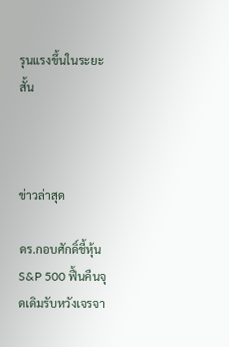รุนแรงขึ้นในระยะสั้น



ข่าวล่าสุด

ดร.กอบศักดิ์ชี้หุ้น S&P 500 ฟื้นคืนจุดเดิมรับหวังเจรจา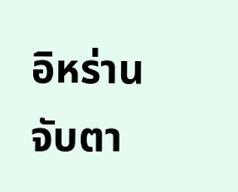อิหร่าน จับตา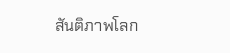สันติภาพโลก